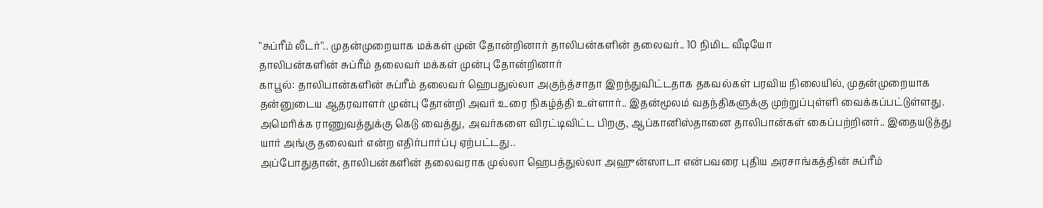"சுப்ரீம் லீடர்".. முதன்முறையாக மக்கள் முன் தோன்றினார் தாலிபன்களின் தலைவர்.. 10 நிமிட வீடியோ
தாலிபன்களின் சுப்ரீம் தலைவர் மக்கள் முன்பு தோன்றினார்
காபூல்: தாலிபான்களின் சுப்ரீம் தலைவர் ஹெபதுல்லா அகுந்த்சாதா இறந்துவிட்டதாக தகவல்கள் பரவிய நிலையில், முதன்முறையாக தன்னுடைய ஆதரவாளர் முன்பு தோன்றி அவர் உரை நிகழ்த்தி உள்ளார்.. இதன்மூலம் வதந்திகளுக்கு முற்றுப்புள்ளி வைக்கப்பட்டுள்ளது.
அமெரிக்க ராணுவத்துக்கு கெடு வைத்து, அவர்களை விரட்டிவிட்ட பிறகு, ஆப்கானிஸ்தானை தாலிபான்கள் கைப்பற்றினர்.. இதையடுத்து யார் அங்கு தலைவர் என்ற எதிர்பார்ப்பு ஏற்பட்டது..
அப்போதுதான், தாலிபன்களின் தலைவராக முல்லா ஹெபத்துல்லா அஹுன்ஸாடா என்பவரை புதிய அரசாங்கத்தின் சுப்ரீம்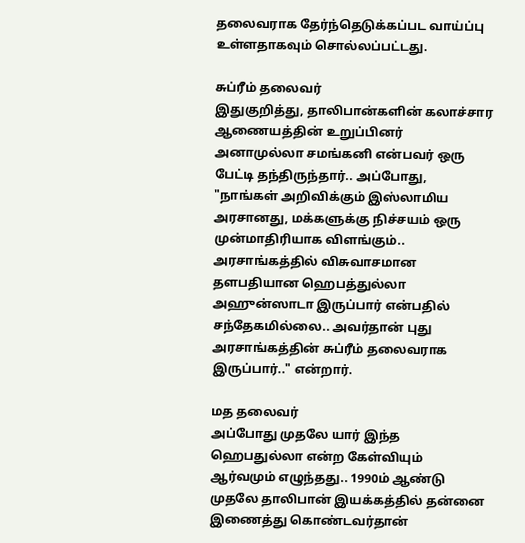தலைவராக தேர்ந்தெடுக்கப்பட வாய்ப்பு உள்ளதாகவும் சொல்லப்பட்டது.

சுப்ரீம் தலைவர்
இதுகுறித்து, தாலிபான்களின் கலாச்சார ஆணையத்தின் உறுப்பினர் அனாமுல்லா சமங்கனி என்பவர் ஒரு பேட்டி தந்திருந்தார்.. அப்போது, "நாங்கள் அறிவிக்கும் இஸ்லாமிய அரசானது, மக்களுக்கு நிச்சயம் ஒரு முன்மாதிரியாக விளங்கும்.. அரசாங்கத்தில் விசுவாசமான தளபதியான ஹெபத்துல்லா அஹுன்ஸாடா இருப்பார் என்பதில் சந்தேகமில்லை.. அவர்தான் புது அரசாங்கத்தின் சுப்ரீம் தலைவராக இருப்பார்.." என்றார்.

மத தலைவர்
அப்போது முதலே யார் இந்த ஹெபதுல்லா என்ற கேள்வியும் ஆர்வமும் எழுந்தது.. 1990ம் ஆண்டு முதலே தாலிபான் இயக்கத்தில் தன்னை இணைத்து கொண்டவர்தான்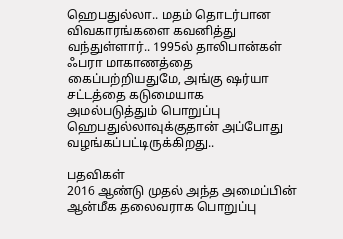ஹெபதுல்லா.. மதம் தொடர்பான விவகாரங்களை கவனித்து வந்துள்ளார்.. 1995ல் தாலிபான்கள் ஃபரா மாகாணத்தை கைப்பற்றியதுமே, அங்கு ஷர்யா சட்டத்தை கடுமையாக அமல்படுத்தும் பொறுப்பு ஹெபதுல்லாவுக்குதான் அப்போது வழங்கப்பட்டிருக்கிறது..

பதவிகள்
2016 ஆண்டு முதல் அந்த அமைப்பின் ஆன்மீக தலைவராக பொறுப்பு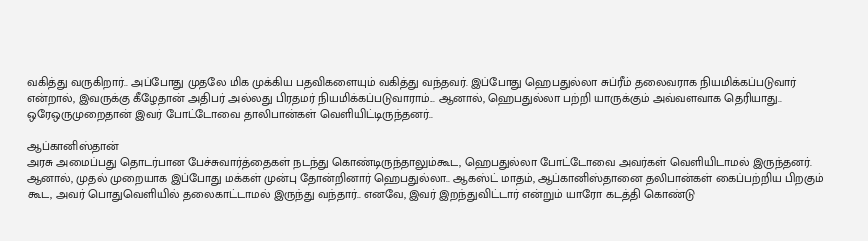வகித்து வருகிறார்.. அப்போது முதலே மிக முக்கிய பதவிகளையும் வகித்து வந்தவர். இப்போது ஹெபதுல்லா சுப்ரீம் தலைவராக நியமிக்கப்படுவார் என்றால், இவருக்கு கீழேதான் அதிபர் அல்லது பிரதமர் நியமிக்கப்படுவாராம்... ஆனால், ஹெபதுல்லா பற்றி யாருக்கும் அவ்வளவாக தெரியாது.. ஒரேஒருமுறைதான் இவர் போட்டோவை தாலிபான்கள் வெளியிட்டிருந்தனர்..

ஆப்கானிஸ்தான்
அரசு அமைப்பது தொடர்பான பேச்சுவார்த்தைகள் நடந்து கொண்டிருந்தாலும்கூட, ஹெபதுல்லா போட்டோவை அவர்கள் வெளியிடாமல் இருந்தனர். ஆனால், முதல் முறையாக இப்போது மக்கள் முன்பு தோன்றினார் ஹெபதுல்லா.. ஆகஸ்ட் மாதம், ஆப்கானிஸ்தானை தலிபான்கள் கைப்பற்றிய பிறகும் கூட, அவர் பொதுவெளியில் தலைகாட்டாமல் இருந்து வந்தார்.. எனவே, இவர் இறந்துவிட்டார் என்றும் யாரோ கடத்தி கொண்டு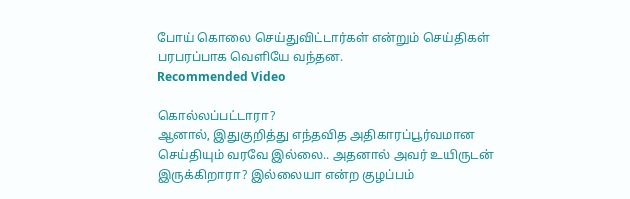போய் கொலை செய்துவிட்டார்கள் என்றும் செய்திகள் பரபரப்பாக வெளியே வந்தன.
Recommended Video

கொல்லப்பட்டாரா?
ஆனால், இதுகுறித்து எந்தவித அதிகாரப்பூர்வமான செய்தியும் வரவே இல்லை.. அதனால் அவர் உயிருடன் இருக்கிறாரா? இல்லையா என்ற குழப்பம்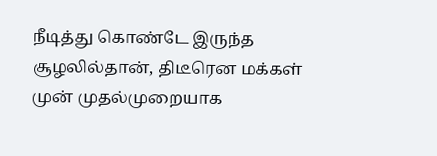நீடித்து கொண்டே இருந்த சூழலில்தான், திடீரென மக்கள் முன் முதல்முறையாக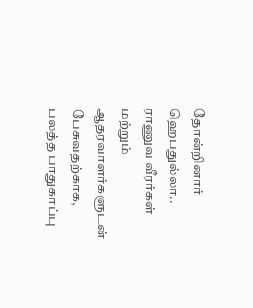தோன்றினார் ஹெபதுல்லா.. ராணுவ வீரர்கள் மற்றும் ஆதரவாளர்களுடன் பேசுவதற்காக, பலத்த பாதுகாப்பு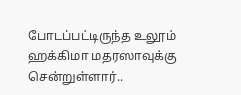போடப்பட்டிருந்த உலூம் ஹக்கிமா மதரஸாவுக்கு சென்றுள்ளார்..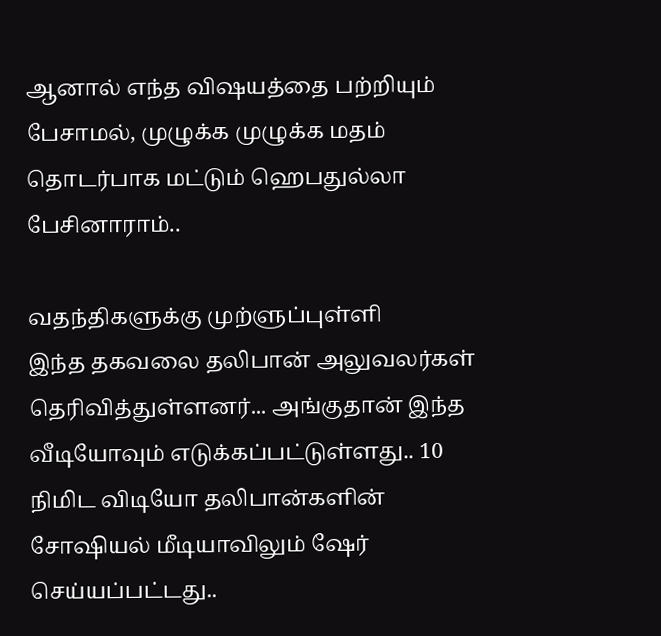ஆனால் எந்த விஷயத்தை பற்றியும் பேசாமல், முழுக்க முழுக்க மதம் தொடர்பாக மட்டும் ஹெபதுல்லா பேசினாராம்..

வதந்திகளுக்கு முற்ளுப்புள்ளி
இந்த தகவலை தலிபான் அலுவலர்கள் தெரிவித்துள்ளனர்... அங்குதான் இந்த வீடியோவும் எடுக்கப்பட்டுள்ளது.. 10 நிமிட விடியோ தலிபான்களின் சோஷியல் மீடியாவிலும் ஷேர் செய்யப்பட்டது..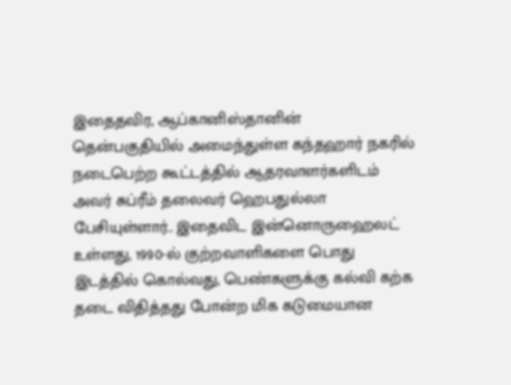இதைதவிர, ஆப்கானிஸ்தானின் தென்பகுதியில் அமைந்துள்ள கந்தஹார் நகரில் நடைபெற்ற கூட்டத்தில் ஆதரவாளர்களிடம் அவர் சுப்ரீம் தலைவர் ஹெபதுல்லா பேசியுள்ளார்.. இதைவிட இன்னொருஹைலட் உள்ளது, 1990-ல் குற்றவாளிகளை பொது இடத்தில் கொல்வது, பெண்களுக்கு கல்வி கற்க தடை விதித்தது போன்ற மிக கடுமையான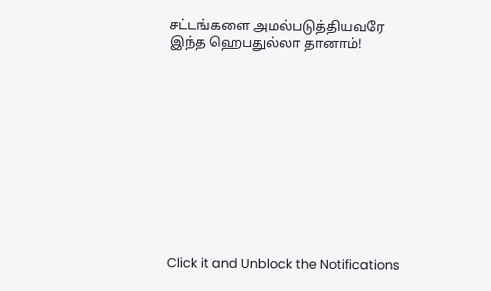சட்டங்களை அமல்படுத்தியவரே இந்த ஹெபதுல்லா தானாம்!












Click it and Unblock the Notifications